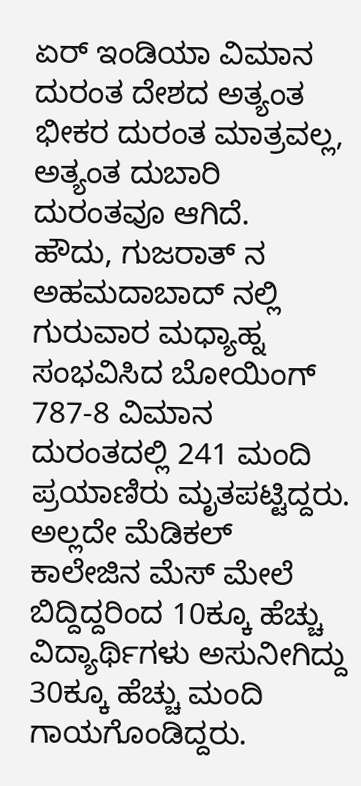ಏರ್ ಇಂಡಿಯಾ ವಿಮಾನ ದುರಂತ ದೇಶದ ಅತ್ಯಂತ ಭೀಕರ ದುರಂತ ಮಾತ್ರವಲ್ಲ, ಅತ್ಯಂತ ದುಬಾರಿ ದುರಂತವೂ ಆಗಿದೆ.
ಹೌದು, ಗುಜರಾತ್ ನ ಅಹಮದಾಬಾದ್ ನಲ್ಲಿ ಗುರುವಾರ ಮಧ್ಯಾಹ್ನ ಸಂಭವಿಸಿದ ಬೋಯಿಂಗ್ 787-8 ವಿಮಾನ ದುರಂತದಲ್ಲಿ 241 ಮಂದಿ ಪ್ರಯಾಣಿರು ಮೃತಪಟ್ಟಿದ್ದರು. ಅಲ್ಲದೇ ಮೆಡಿಕಲ್ ಕಾಲೇಜಿನ ಮೆಸ್ ಮೇಲೆ ಬಿದ್ದಿದ್ದರಿಂದ 10ಕ್ಕೂ ಹೆಚ್ಚು ವಿದ್ಯಾರ್ಥಿಗಳು ಅಸುನೀಗಿದ್ದು 30ಕ್ಕೂ ಹೆಚ್ಚು ಮಂದಿ ಗಾಯಗೊಂಡಿದ್ದರು.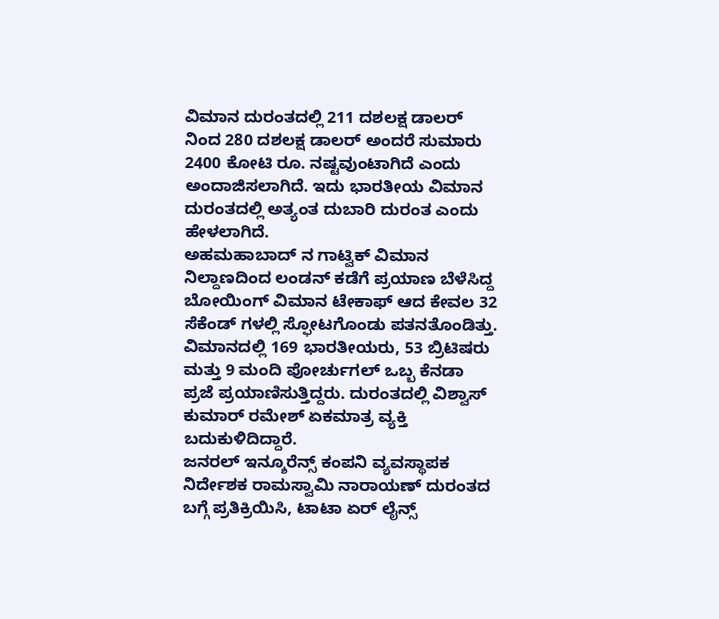ವಿಮಾನ ದುರಂತದಲ್ಲಿ 211 ದಶಲಕ್ಷ ಡಾಲರ್ ನಿಂದ 280 ದಶಲಕ್ಷ ಡಾಲರ್ ಅಂದರೆ ಸುಮಾರು 2400 ಕೋಟಿ ರೂ. ನಷ್ಟವುಂಟಾಗಿದೆ ಎಂದು ಅಂದಾಜಿಸಲಾಗಿದೆ. ಇದು ಭಾರತೀಯ ವಿಮಾನ ದುರಂತದಲ್ಲಿ ಅತ್ಯಂತ ದುಬಾರಿ ದುರಂತ ಎಂದು ಹೇಳಲಾಗಿದೆ.
ಅಹಮಹಾಬಾದ್ ನ ಗಾಟ್ವಿಕ್ ವಿಮಾನ ನಿಲ್ದಾಣದಿಂದ ಲಂಡನ್ ಕಡೆಗೆ ಪ್ರಯಾಣ ಬೆಳೆಸಿದ್ದ ಬೋಯಿಂಗ್ ವಿಮಾನ ಟೇಕಾಫ್ ಆದ ಕೇವಲ 32 ಸೆಕೆಂಡ್ ಗಳಲ್ಲಿ ಸ್ಫೋಟಗೊಂಡು ಪತನತೊಂಡಿತ್ತು. ವಿಮಾನದಲ್ಲಿ 169 ಭಾರತೀಯರು, 53 ಬ್ರಿಟಿಷರು ಮತ್ತು 9 ಮಂದಿ ಪೋರ್ಚುಗಲ್ ಒಬ್ಬ ಕೆನಡಾ ಪ್ರಜೆ ಪ್ರಯಾಣಿಸುತ್ತಿದ್ದರು. ದುರಂತದಲ್ಲಿ ವಿಶ್ವಾಸ್ ಕುಮಾರ್ ರಮೇಶ್ ಏಕಮಾತ್ರ ವ್ಯಕ್ತಿ ಬದುಕುಳಿದಿದ್ದಾರೆ.
ಜನರಲ್ ಇನ್ಶೂರೆನ್ಸ್ ಕಂಪನಿ ವ್ಯವಸ್ಥಾಪಕ ನಿರ್ದೇಶಕ ರಾಮಸ್ವಾಮಿ ನಾರಾಯಣ್ ದುರಂತದ ಬಗ್ಗೆ ಪ್ರತಿಕ್ರಿಯಿಸಿ, ಟಾಟಾ ಏರ್ ಲೈನ್ಸ್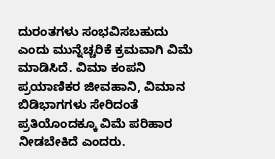ದುರಂತಗಳು ಸಂಭವಿಸಬಹುದು ಎಂದು ಮುನ್ನೆಚ್ಚರಿಕೆ ಕ್ರಮವಾಗಿ ವಿಮೆ ಮಾಡಿಸಿದೆ. ವಿಮಾ ಕಂಪನಿ ಪ್ರಯಾಣಿಕರ ಜೀವಹಾನಿ, ವಿಮಾನ ಬಿಡಿಭಾಗಗಳು ಸೇರಿದಂತೆ ಪ್ರತಿಯೊಂದಕ್ಕೂ ವಿಮೆ ಪರಿಹಾರ ನೀಡಬೇಕಿದೆ ಎಂದರು.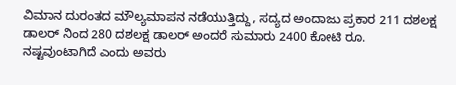ವಿಮಾನ ದುರಂತದ ಮೌಲ್ಯಮಾಪನ ನಡೆಯುತ್ತಿದ್ದು, ಸದ್ಯದ ಅಂದಾಜು ಪ್ರಕಾರ 211 ದಶಲಕ್ಷ ಡಾಲರ್ ನಿಂದ 280 ದಶಲಕ್ಷ ಡಾಲರ್ ಅಂದರೆ ಸುಮಾರು 2400 ಕೋಟಿ ರೂ. ನಷ್ಟವುಂಟಾಗಿದೆ ಎಂದು ಅವರು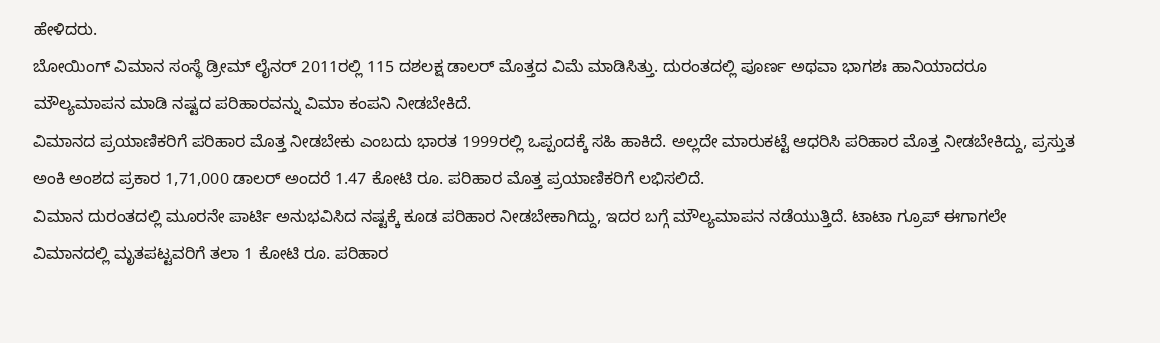ಹೇಳಿದರು.
ಬೋಯಿಂಗ್ ವಿಮಾನ ಸಂಸ್ಥೆ ಡ್ರೀಮ್ ಲೈನರ್ 2011ರಲ್ಲಿ 115 ದಶಲಕ್ಷ ಡಾಲರ್ ಮೊತ್ತದ ವಿಮೆ ಮಾಡಿಸಿತ್ತು. ದುರಂತದಲ್ಲಿ ಪೂರ್ಣ ಅಥವಾ ಭಾಗಶಃ ಹಾನಿಯಾದರೂ ಮೌಲ್ಯಮಾಪನ ಮಾಡಿ ನಷ್ಟದ ಪರಿಹಾರವನ್ನು ವಿಮಾ ಕಂಪನಿ ನೀಡಬೇಕಿದೆ.
ವಿಮಾನದ ಪ್ರಯಾಣಿಕರಿಗೆ ಪರಿಹಾರ ಮೊತ್ತ ನೀಡಬೇಕು ಎಂಬದು ಭಾರತ 1999ರಲ್ಲಿ ಒಪ್ಪಂದಕ್ಕೆ ಸಹಿ ಹಾಕಿದೆ. ಅಲ್ಲದೇ ಮಾರುಕಟ್ಟೆ ಆಧರಿಸಿ ಪರಿಹಾರ ಮೊತ್ತ ನೀಡಬೇಕಿದ್ದು, ಪ್ರಸ್ತುತ ಅಂಕಿ ಅಂಶದ ಪ್ರಕಾರ 1,71,000 ಡಾಲರ್ ಅಂದರೆ 1.47 ಕೋಟಿ ರೂ. ಪರಿಹಾರ ಮೊತ್ತ ಪ್ರಯಾಣಿಕರಿಗೆ ಲಭಿಸಲಿದೆ.
ವಿಮಾನ ದುರಂತದಲ್ಲಿ ಮೂರನೇ ಪಾರ್ಟಿ ಅನುಭವಿಸಿದ ನಷ್ಟಕ್ಕೆ ಕೂಡ ಪರಿಹಾರ ನೀಡಬೇಕಾಗಿದ್ದು, ಇದರ ಬಗ್ಗೆ ಮೌಲ್ಯಮಾಪನ ನಡೆಯುತ್ತಿದೆ. ಟಾಟಾ ಗ್ರೂಪ್ ಈಗಾಗಲೇ ವಿಮಾನದಲ್ಲಿ ಮೃತಪಟ್ಟವರಿಗೆ ತಲಾ 1 ಕೋಟಿ ರೂ. ಪರಿಹಾರ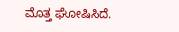ಮೊತ್ತ ಘೋಷಿಸಿದೆ.